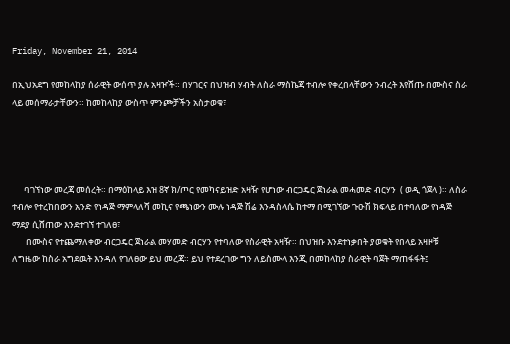Friday, November 21, 2014

በኢህአደግ የመከላከያ ሰራዊት ውሰጥ ያሉ አዛዦች። በሃገርና በህዝብ ሃብት ለስራ ማስኬጃ ተብሎ የቀረበላቸውን ንብረት እየሸጡ በሙስና ስራ ላይ መሰማራታቸውን። ከመከላከያ ውስጥ ምንጮቻችን አስታወቁ፣




      ባገኘነው መረጃ መሰረት። በማዕከላይ እዝ 8ኛ ክ/ጦር የመካናይዝድ አዛዥ የሆነው ብርጋዴር ጀነራል መሓመድ ብርሃን  ( ወዲ ጎጀላ )። ለስራ ተብሎ የተረከበውን አንድ የነዳጅ ማምላለሻ መኪና የጫነውን ሙሉ ነዳጅ ሽሬ እንዳስላሴ ከተማ በሚገኘው ጉዑሽ ክፍላይ በተባለው የነዳጅ ማደያ ሲሸጠው እንደተገኘ ተገለፀ፣
       በሙስና የተጨማለቀው ብርጋዴር ጀነራል መሃመድ ብርሃን የተባለው የስራዊት አዛዥ። በህዝቡ እንደተነቃበት ያወቁት የበላይ አዛዞቹ ለግዜው ከስራ አግደዉት እንዳለ የገለፀው ይህ መረጃ። ይህ የተደረገው ግን ለይስሙላ እንጂ በመከላከያ ስራዊት ባጀት ማጠፋፋት፤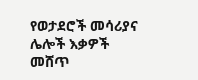የወታደሮች መሳሪያና ሌሎች እቃዎች መሸጥ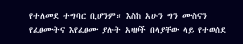የተለመደ ተግባር ቢሆንም። እስከ አሁን ግን ሙስናን የፈፀሙትና እየፈፀሙ ያሉት አዛዞች በላያቸው ላይ የተወሰደ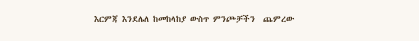እርምጃ እንደሌለ ከመከላከያ ውስጥ ምንጮቻችን  ጨምረው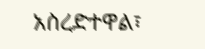አስረድተዋል፣